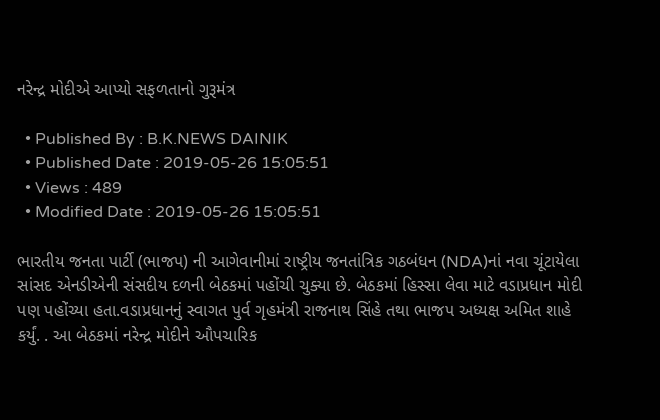નરેન્દ્ર મોદીએ આપ્યો સફળતાનો ગુરૂમંત્ર

  • Published By : B.K.NEWS DAINIK
  • Published Date : 2019-05-26 15:05:51
  • Views : 489
  • Modified Date : 2019-05-26 15:05:51

ભારતીય જનતા પાર્ટી (ભાજપ) ની આગેવાનીમાં રાષ્ટ્રીય જનતાંત્રિક ગઠબંધન (NDA)નાં નવા ચૂંટાયેલા સાંસદ એનડીએની સંસદીય દળની બેઠકમાં પહોંચી ચુક્યા છે. બેઠકમાં હિસ્સા લેવા માટે વડાપ્રધાન મોદી પણ પહોંચ્યા હતા.વડાપ્રધાનનું સ્વાગત પુર્વ ગૃહમંત્રી રાજનાથ સિંહે તથા ભાજપ અધ્યક્ષ અમિત શાહે કર્યું. . આ બેઠકમાં નરેન્દ્ર મોદીને ઔપચારિક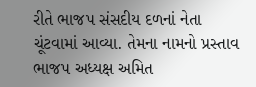રીતે ભાજપ સંસદીય દળનાં નેતા ચૂંટવામાં આવ્યા. તેમના નામનો પ્રસ્તાવ ભાજપ અધ્યક્ષ અમિત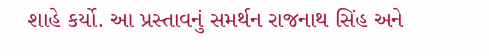શાહે કર્યો. આ પ્રસ્તાવનું સમર્થન રાજનાથ સિંહ અને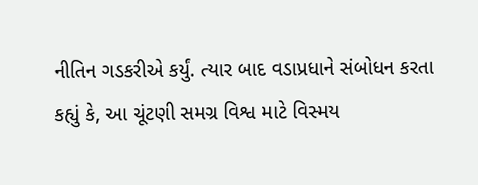નીતિન ગડકરીએ કર્યું. ત્યાર બાદ વડાપ્રધાને સંબોધન કરતા કહ્યું કે, આ ચૂંટણી સમગ્ર વિશ્વ માટે વિસ્મય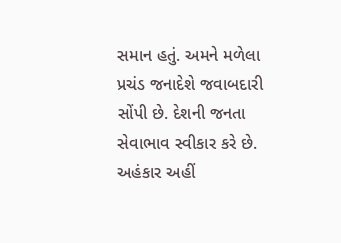સમાન હતું. અમને મળેલા પ્રચંડ જનાદેશે જવાબદારી સોંપી છે. દેશની જનતા સેવાભાવ સ્વીકાર કરે છે. અહંકાર અહીં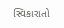સ્વિકારાતો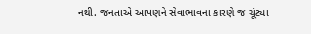નથી. જનતાએ આપણને સેવાભાવના કારણે જ ચૂંટ્યા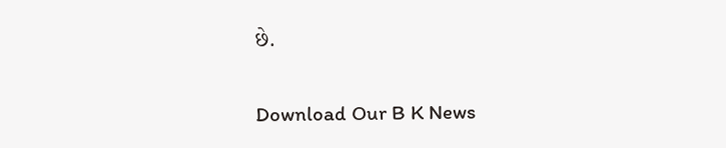છે.

Download Our B K News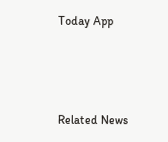Today App



Related News